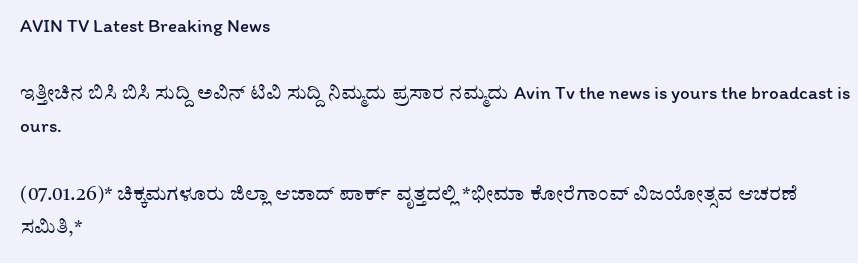AVIN TV Latest Breaking News

ಇತ್ತೀಚಿನ ಬಿಸಿ ಬಿಸಿ ಸುದ್ದಿ ಅವಿನ್ ಟಿವಿ ಸುದ್ದಿ ನಿಮ್ಮದು ಪ್ರಸಾರ ನಮ್ಮದು Avin Tv the news is yours the broadcast is ours.

(07.01.26)* ಚಿಕ್ಕಮಗಳೂರು ಜಿಲ್ಲಾ ಆಜಾದ್ ಪಾರ್ಕ್ ವೃತ್ತದಲ್ಲಿ *ಭೀಮಾ ಕೋರೆಗಾಂವ್ ವಿಜಯೋತ್ಸವ ಆಚರಣೆ ಸಮಿತಿ,*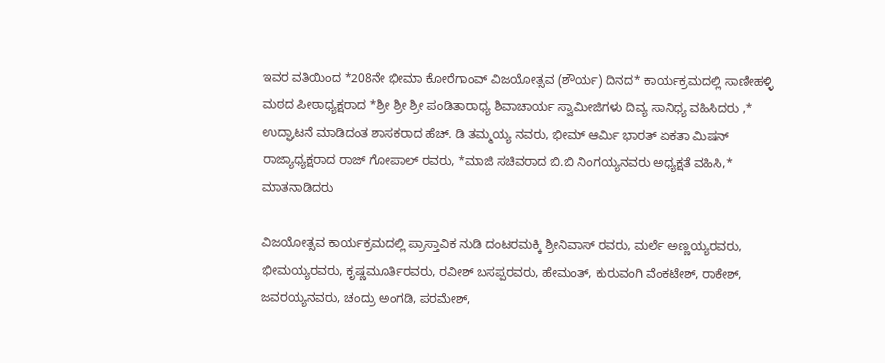ಇವರ ವತಿಯಿಂದ *208ನೇ ಭೀಮಾ ಕೋರೆಗಾಂವ್ ವಿಜಯೋತ್ಸವ (ಶೌರ್ಯ) ದಿನದ* ಕಾರ್ಯಕ್ರಮದಲ್ಲಿ ಸಾಣೀಹಳ್ಳಿ ಮಠದ ಪೀಠಾಧ್ಯಕ್ಷರಾದ *ಶ್ರೀ ಶ್ರೀ ಶ್ರೀ ಪಂಡಿತಾರಾಧ್ಯ ಶಿವಾಚಾರ್ಯ ಸ್ವಾಮೀಜಿಗಳು ದಿವ್ಯ ಸಾನಿಧ್ಯ ವಹಿಸಿದರು ,* ಉದ್ಘಾಟನೆ ಮಾಡಿದಂತ ಶಾಸಕರಾದ ಹೆಚ್. ಡಿ ತಮ್ಮಯ್ಯ ನವರು, ಭೀಮ್ ಆರ್ಮಿ ಭಾರತ್ ಏಕತಾ ಮಿಷನ್ ರಾಜ್ಯಾಧ್ಯಕ್ಷರಾದ ರಾಜ್ ಗೋಪಾಲ್ ರವರು, *ಮಾಜಿ ಸಚಿವರಾದ ಬಿ.ಬಿ ನಿಂಗಯ್ಯನವರು ಅಧ್ಯಕ್ಷತೆ ವಹಿಸಿ,* ಮಾತನಾಡಿದರು

ವಿಜಯೋತ್ಸವ ಕಾರ್ಯಕ್ರಮದಲ್ಲಿ ಪ್ರಾಸ್ತಾವಿಕ ನುಡಿ ದಂಟರಮಕ್ಕಿ ಶ್ರೀನಿವಾಸ್ ರವರು, ಮರ್ಲೆ ಅಣ್ಣಯ್ಯರವರು, ಭೀಮಯ್ಯರವರು, ಕೃಷ್ಣಮೂರ್ತಿರವರು, ರವೀಶ್ ಬಸಪ್ಪರವರು, ಹೇಮಂತ್, ಕುರುವಂಗಿ ವೆಂಕಟೇಶ್, ರಾಕೇಶ್, ಜವರಯ್ಯನವರು, ಚಂದ್ರು ಅಂಗಡಿ, ಪರಮೇಶ್,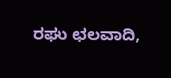ರಘು ಛಲವಾದಿ,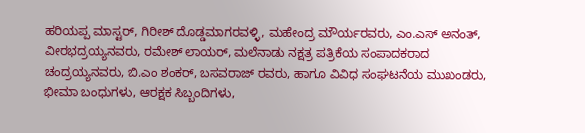ಹರಿಯಪ್ಪ ಮಾಸ್ಟರ್, ಗಿರೀಶ್ ದೊಡ್ಡಮಾಗರವಳ್ಳಿ, ಮಹೇಂದ್ರ ಮೌರ್ಯರವರು, ಎಂ.ಎಸ್ ಅನಂತ್, ವೀರಭದ್ರಯ್ಯನವರು, ರಮೇಶ್ ಲಾಯರ್, ಮಲೆನಾಡು ನಕ್ಷತ್ರ ಪತ್ರಿಕೆಯ ಸಂಪಾದಕರಾದ ಚಂದ್ರಯ್ಯನವರು, ಬಿ.ಎಂ ಶಂಕರ್, ಬಸವರಾಜ್ ರವರು, ಹಾಗೂ ವಿವಿಧ ಸಂಘಟನೆಯ ಮುಖಂಡರು, ಭೀಮಾ ಬಂಧುಗಳು, ಆರಕ್ಷಕ ಸಿಬ್ಬಂದಿಗಳು,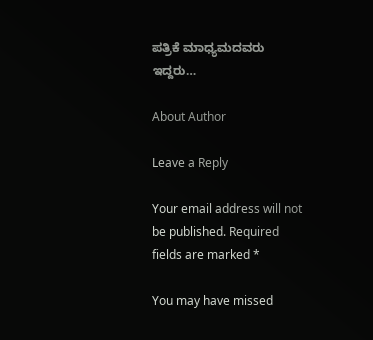ಪತ್ರಿಕೆ ಮಾಧ್ಯಮದವರು ಇದ್ದರು…

About Author

Leave a Reply

Your email address will not be published. Required fields are marked *

You may have missed